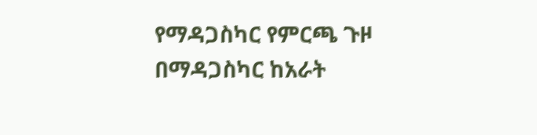የማዳጋስካር የምርጫ ጉዞ
በማዳጋስካር ከአራት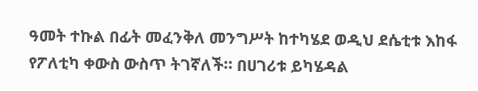ዓመት ተኩል በፊት መፈንቅለ መንግሥት ከተካሄደ ወዲህ ደሴቲቱ እከፋ የፖለቲካ ቀውስ ውስጥ ትገኛለች። በሀገሪቱ ይካሄዳል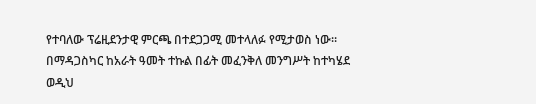የተባለው ፕሬዚደንታዊ ምርጫ በተደጋጋሚ መተላለፉ የሚታወስ ነው።
በማዳጋስካር ከአራት ዓመት ተኩል በፊት መፈንቅለ መንግሥት ከተካሄደ ወዲህ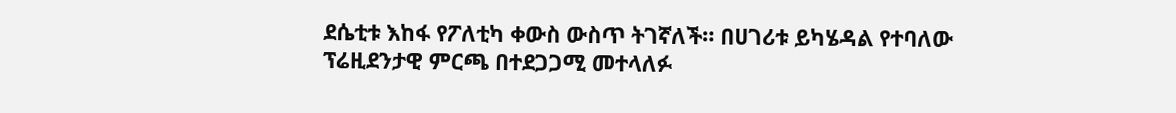ደሴቲቱ እከፋ የፖለቲካ ቀውስ ውስጥ ትገኛለች። በሀገሪቱ ይካሄዳል የተባለው ፕሬዚደንታዊ ምርጫ በተደጋጋሚ መተላለፉ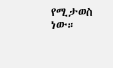የሚታወስ ነው።